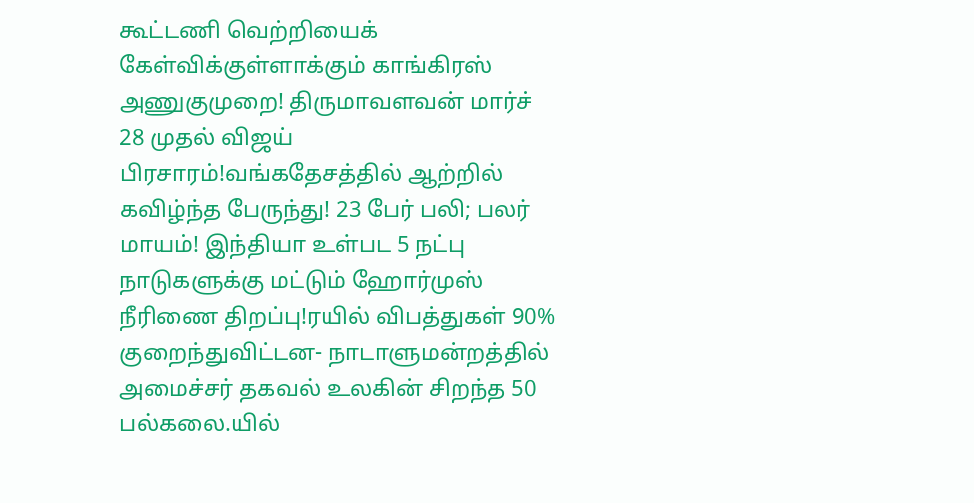கூட்டணி வெற்றியைக் கேள்விக்குள்ளாக்கும் காங்கிரஸ் அணுகுமுறை! திருமாவளவன் மார்ச் 28 முதல் விஜய் பிரசாரம்!வங்கதேசத்தில் ஆற்றில் கவிழ்ந்த பேருந்து! 23 பேர் பலி; பலர் மாயம்! இந்தியா உள்பட 5 நட்பு நாடுகளுக்கு மட்டும் ஹோர்முஸ் நீரிணை திறப்பு!ரயில் விபத்துகள் 90% குறைந்துவிட்டன- நாடாளுமன்றத்தில் அமைச்சர் தகவல் உலகின் சிறந்த 50 பல்கலை.யில்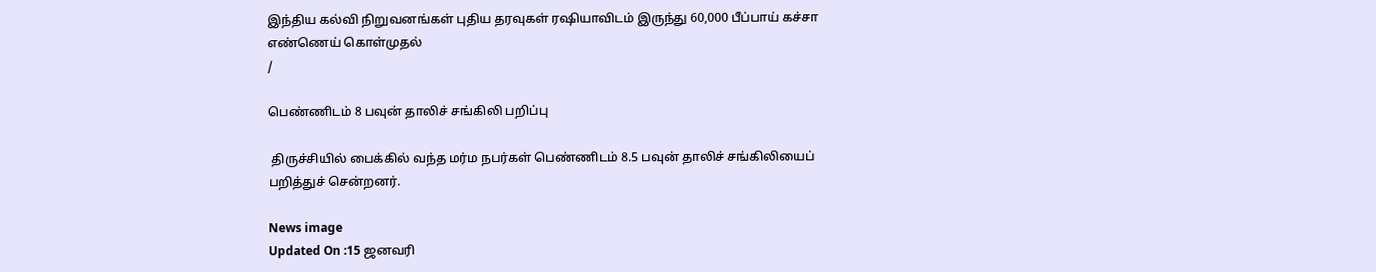இந்திய கல்வி நிறுவனங்கள் புதிய தரவுகள் ரஷியாவிடம் இருந்து 60,000 பீப்பாய் கச்சா எண்ணெய் கொள்முதல்
/

பெண்ணிடம் 8 பவுன் தாலிச் சங்கிலி பறிப்பு

 திருச்சியில் பைக்கில் வந்த மர்ம நபர்கள் பெண்ணிடம் 8.5 பவுன் தாலிச் சங்கிலியைப் பறித்துச் சென்றனர்.

News image
Updated On :15 ஜனவரி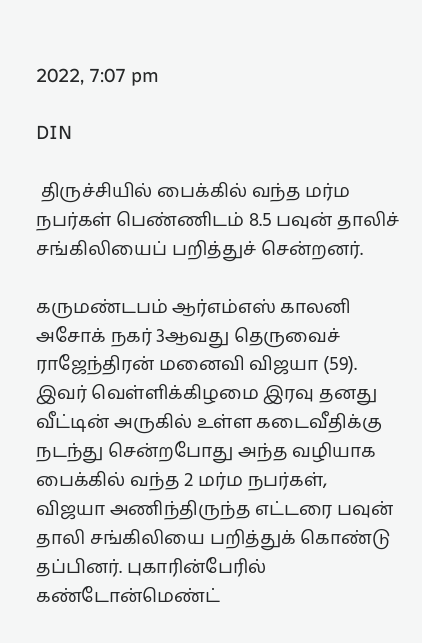2022, 7:07 pm

DIN

 திருச்சியில் பைக்கில் வந்த மர்ம நபர்கள் பெண்ணிடம் 8.5 பவுன் தாலிச் சங்கிலியைப் பறித்துச் சென்றனர்.

கருமண்டபம் ஆர்எம்எஸ் காலனி அசோக் நகர் 3ஆவது தெருவைச் ராஜேந்திரன் மனைவி விஜயா (59). இவர் வெள்ளிக்கிழமை இரவு தனது வீட்டின் அருகில் உள்ள கடைவீதிக்கு நடந்து சென்றபோது அந்த வழியாக பைக்கில் வந்த 2 மர்ம நபர்கள், விஜயா அணிந்திருந்த எட்டரை பவுன் தாலி சங்கிலியை பறித்துக் கொண்டு தப்பினர். புகாரின்பேரில் கண்டோன்மெண்ட்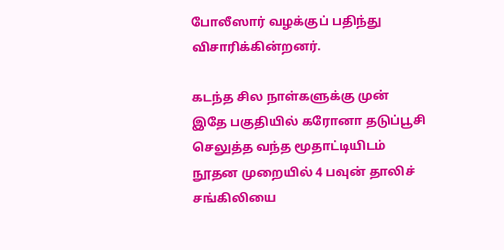போலீஸார் வழக்குப் பதிந்து விசாரிக்கின்றனர்.

கடந்த சில நாள்களுக்கு முன் இதே பகுதியில் கரோனா தடுப்பூசி செலுத்த வந்த மூதாட்டியிடம் நூதன முறையில் 4 பவுன் தாலிச் சங்கிலியை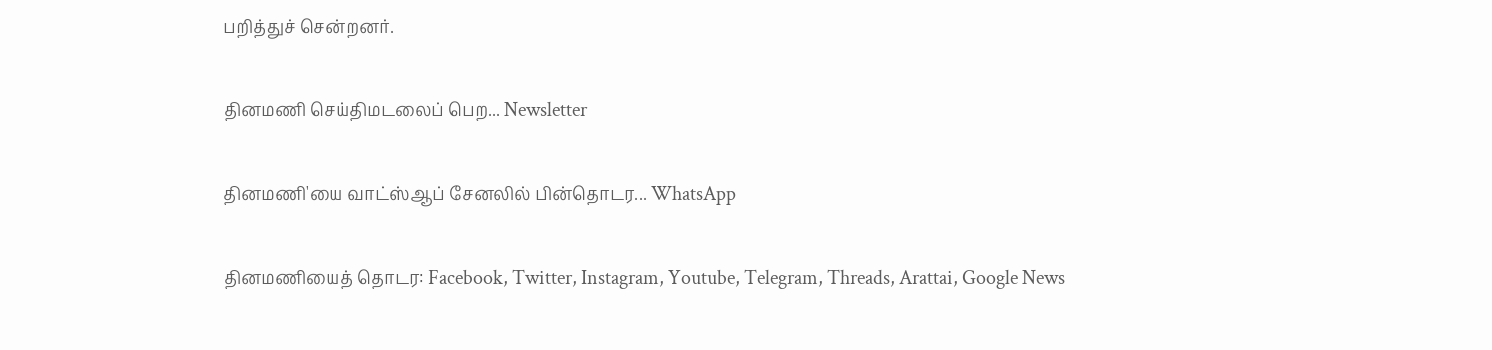பறித்துச் சென்றனர்.

தினமணி செய்திமடலைப் பெற... Newsletter

தினமணி'யை வாட்ஸ்ஆப் சேனலில் பின்தொடர... WhatsApp

தினமணியைத் தொடர: Facebook, Twitter, Instagram, Youtube, Telegram, Threads, Arattai, Google News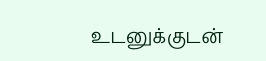உடனுக்குடன்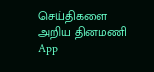செய்திகளை அறிய தினமணி App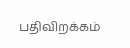பதிவிறக்கம்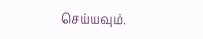செய்யவும்.